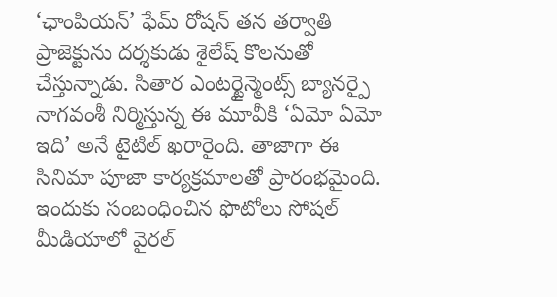‘ఛాంపియన్’ ఫేమ్ రోషన్ తన తర్వాతి ప్రాజెక్టును దర్శకుడు శైలేష్ కొలనుతో చేస్తున్నాడు. సితార ఎంటర్టైన్మెంట్స్ బ్యానర్పై నాగవంశీ నిర్మిస్తున్న ఈ మూవీకి ‘ఏమో ఏమో ఇది’ అనే టైటిల్ ఖరారైంది. తాజాగా ఈ సినిమా పూజా కార్యక్రమాలతో ప్రారంభమైంది. ఇందుకు సంబంధించిన ఫొటోలు సోషల్ మీడియాలో వైరల్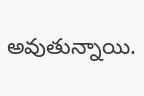అవుతున్నాయి.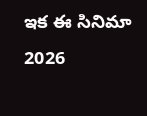ఇక ఈ సినిమా 2026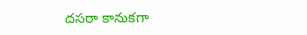దసరా కానుకగా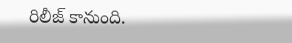రిలీజ్ కానుంది.